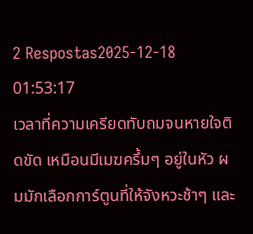2 Respostas2025-12-18 01:53:17
เวลาที่ความเครียดทับถมจนหายใจติดขัด เหมือนมีเมฆครึ้มๆ อยู่ในหัว ผมมักเลือกการ์ตูนที่ให้จังหวะช้าๆ และ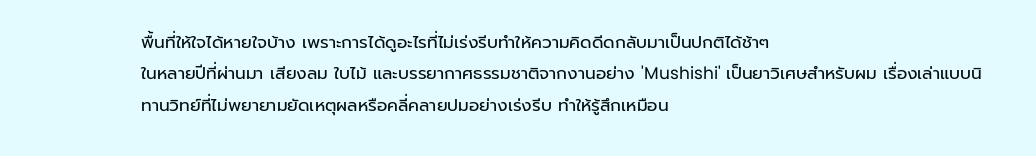พื้นที่ให้ใจได้หายใจบ้าง เพราะการได้ดูอะไรที่ไม่เร่งรีบทำให้ความคิดดีดกลับมาเป็นปกติได้ช้าๆ
ในหลายปีที่ผ่านมา เสียงลม ใบไม้ และบรรยากาศธรรมชาติจากงานอย่าง 'Mushishi' เป็นยาวิเศษสำหรับผม เรื่องเล่าแบบนิทานวิทย์ที่ไม่พยายามยัดเหตุผลหรือคลี่คลายปมอย่างเร่งรีบ ทำให้รู้สึกเหมือน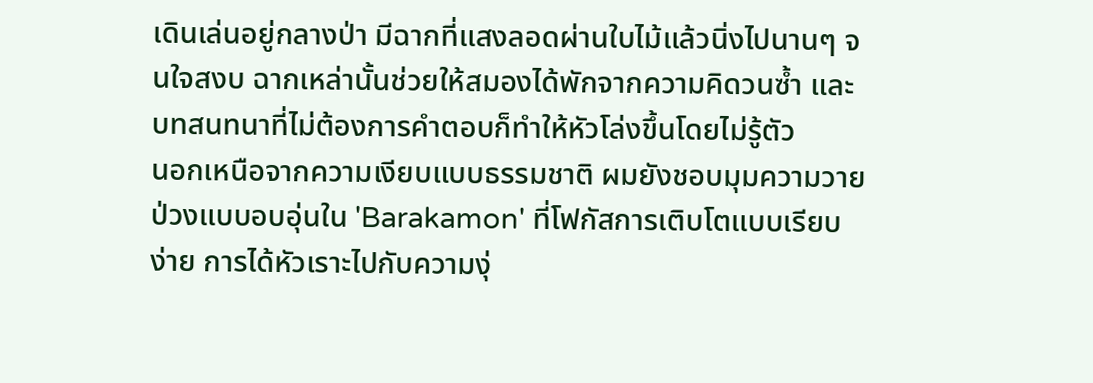เดินเล่นอยู่กลางป่า มีฉากที่แสงลอดผ่านใบไม้แล้วนิ่งไปนานๆ จนใจสงบ ฉากเหล่านั้นช่วยให้สมองได้พักจากความคิดวนซ้ำ และบทสนทนาที่ไม่ต้องการคำตอบก็ทำให้หัวโล่งขึ้นโดยไม่รู้ตัว
นอกเหนือจากความเงียบแบบธรรมชาติ ผมยังชอบมุมความวายป่วงแบบอบอุ่นใน 'Barakamon' ที่โฟกัสการเติบโตแบบเรียบง่าย การได้หัวเราะไปกับความงุ่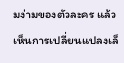มง่ามของตัวละคร แล้วเห็นการเปลี่ยนแปลงเล็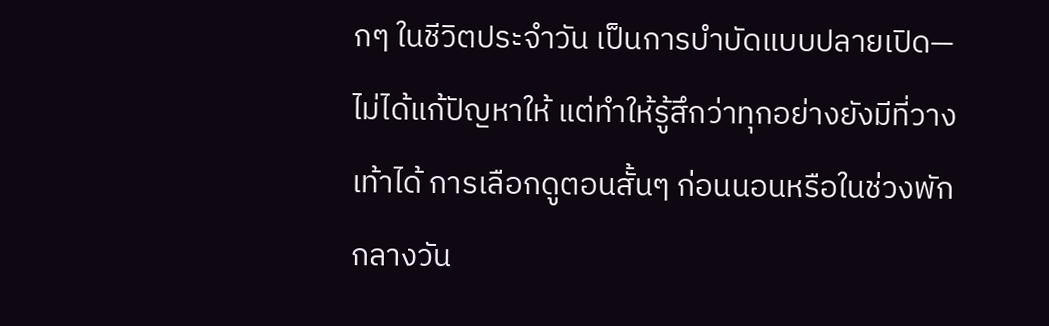กๆ ในชีวิตประจำวัน เป็นการบำบัดแบบปลายเปิด—ไม่ได้แก้ปัญหาให้ แต่ทำให้รู้สึกว่าทุกอย่างยังมีที่วางเท้าได้ การเลือกดูตอนสั้นๆ ก่อนนอนหรือในช่วงพักกลางวัน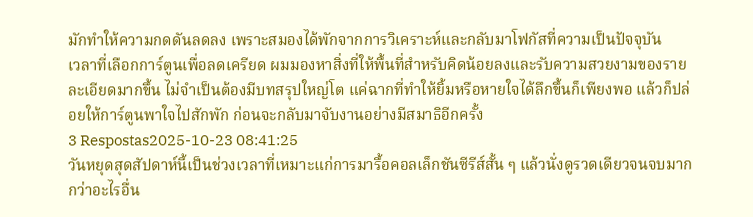มักทำให้ความกดดันลดลง เพราะสมองได้พักจากการวิเคราะห์และกลับมาโฟกัสที่ความเป็นปัจจุบัน
เวลาที่เลือกการ์ตูนเพื่อลดเครียด ผมมองหาสิ่งที่ให้พื้นที่สำหรับคิดน้อยลงและรับความสวยงามของรายละเอียดมากขึ้น ไม่จำเป็นต้องมีบทสรุปใหญ่โต แค่ฉากที่ทำให้ยิ้มหรือหายใจได้ลึกขึ้นก็เพียงพอ แล้วก็ปล่อยให้การ์ตูนพาใจไปสักพัก ก่อนจะกลับมาจับงานอย่างมีสมาธิอีกครั้ง
3 Respostas2025-10-23 08:41:25
วันหยุดสุดสัปดาห์นี้เป็นช่วงเวลาที่เหมาะแก่การมารื้อคอลเล็กชันซีรีส์สั้น ๆ แล้วนั่งดูรวดเดียวจนจบมากกว่าอะไรอื่น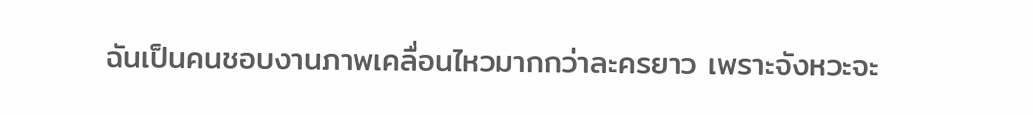ฉันเป็นคนชอบงานภาพเคลื่อนไหวมากกว่าละครยาว เพราะจังหวะจะ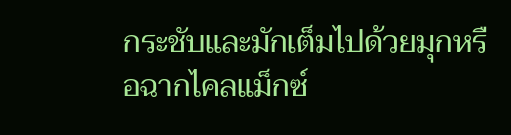กระชับและมักเต็มไปด้วยมุกหรือฉากไคลแม็กซ์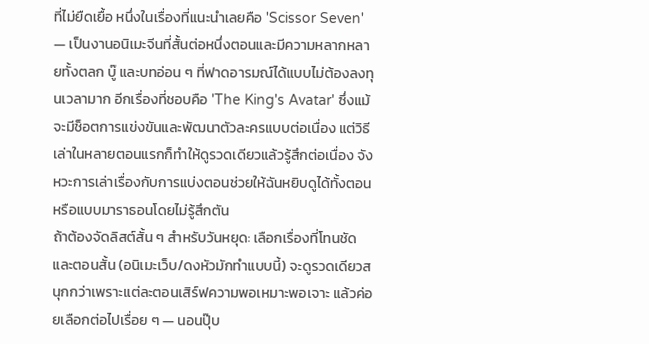ที่ไม่ยืดเยื้อ หนึ่งในเรื่องที่แนะนำเลยคือ 'Scissor Seven' — เป็นงานอนิเมะจีนที่สั้นต่อหนึ่งตอนและมีความหลากหลายทั้งตลก บู๊ และบทอ่อน ๆ ที่ฟาดอารมณ์ได้แบบไม่ต้องลงทุนเวลามาก อีกเรื่องที่ชอบคือ 'The King's Avatar' ซึ่งแม้จะมีช็อตการแข่งขันและพัฒนาตัวละครแบบต่อเนื่อง แต่วิธีเล่าในหลายตอนแรกก็ทำให้ดูรวดเดียวแล้วรู้สึกต่อเนื่อง จังหวะการเล่าเรื่องกับการแบ่งตอนช่วยให้ฉันหยิบดูได้ทั้งตอนหรือแบบมาราธอนโดยไม่รู้สึกตัน
ถ้าต้องจัดลิสต์สั้น ๆ สำหรับวันหยุด: เลือกเรื่องที่โทนชัดและตอนสั้น (อนิเมะเว็บ/ดงหัวมักทำแบบนี้) จะดูรวดเดียวสนุกกว่าเพราะแต่ละตอนเสิร์ฟความพอเหมาะพอเจาะ แล้วค่อยเลือกต่อไปเรื่อย ๆ — นอนปุ๊บ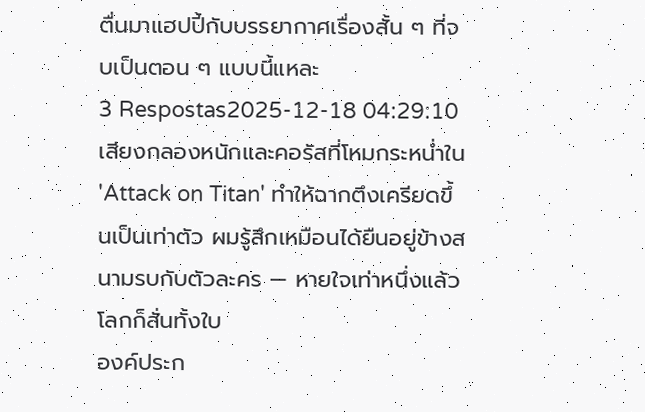ตื่นมาแฮปปี้กับบรรยากาศเรื่องสั้น ๆ ที่จบเป็นตอน ๆ แบบนี้แหละ
3 Respostas2025-12-18 04:29:10
เสียงกลองหนักและคอรัสที่โหมกระหน่ำใน 'Attack on Titan' ทำให้ฉากตึงเครียดขึ้นเป็นเท่าตัว ผมรู้สึกเหมือนได้ยืนอยู่ข้างสนามรบกับตัวละคร — หายใจเท่าหนึ่งแล้วโลกก็สั่นทั้งใบ
องค์ประก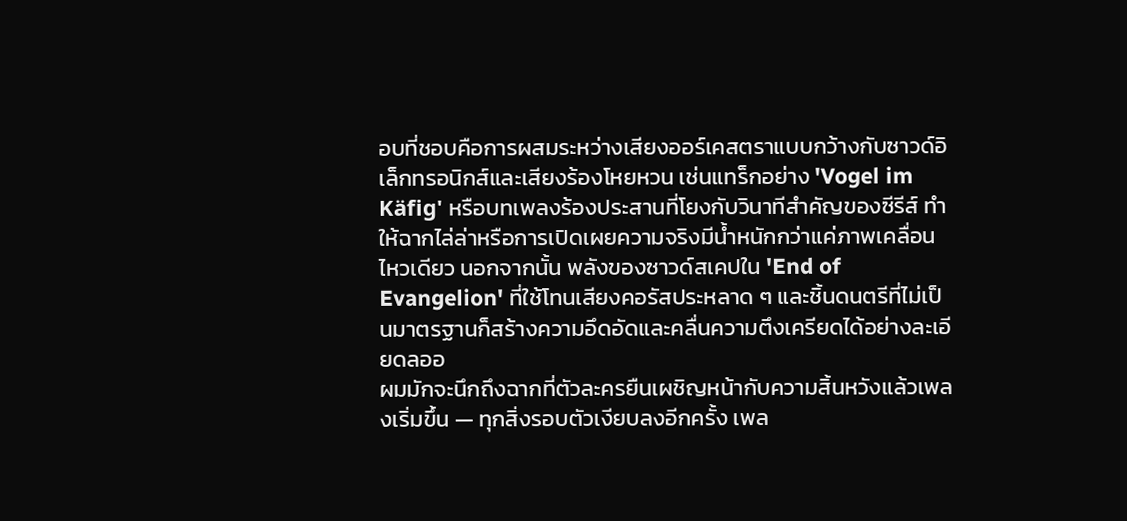อบที่ชอบคือการผสมระหว่างเสียงออร์เคสตราแบบกว้างกับซาวด์อิเล็กทรอนิกส์และเสียงร้องโหยหวน เช่นแทร็กอย่าง 'Vogel im Käfig' หรือบทเพลงร้องประสานที่โยงกับวินาทีสำคัญของซีรีส์ ทำให้ฉากไล่ล่าหรือการเปิดเผยความจริงมีน้ำหนักกว่าแค่ภาพเคลื่อนไหวเดียว นอกจากนั้น พลังของซาวด์สเคปใน 'End of Evangelion' ที่ใช้โทนเสียงคอรัสประหลาด ๆ และชิ้นดนตรีที่ไม่เป็นมาตรฐานก็สร้างความอึดอัดและคลื่นความตึงเครียดได้อย่างละเอียดลออ
ผมมักจะนึกถึงฉากที่ตัวละครยืนเผชิญหน้ากับความสิ้นหวังแล้วเพลงเริ่มขึ้น — ทุกสิ่งรอบตัวเงียบลงอีกครั้ง เพล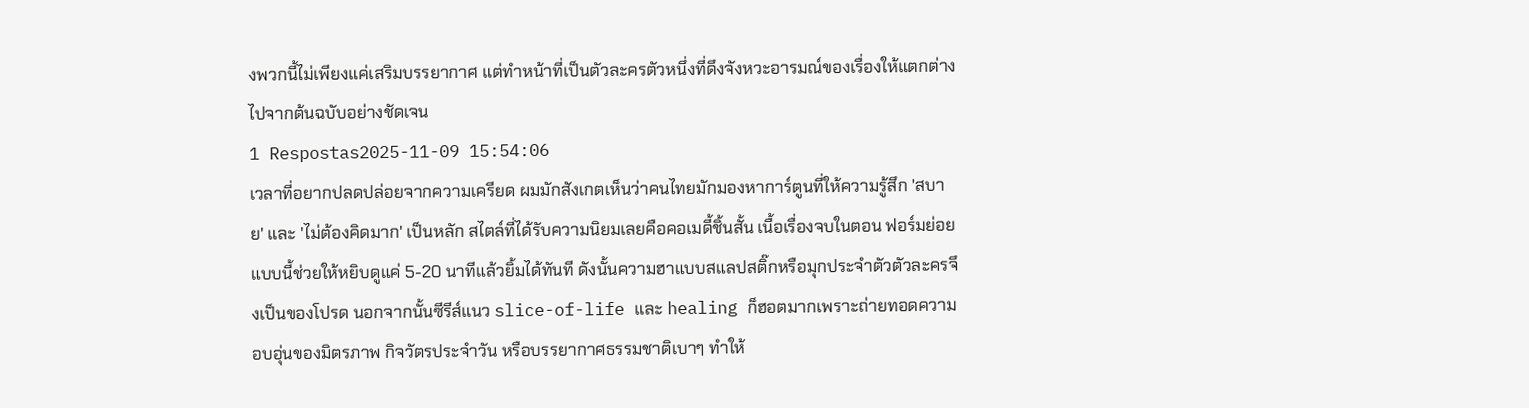งพวกนี้ไม่เพียงแค่เสริมบรรยากาศ แต่ทำหน้าที่เป็นตัวละครตัวหนึ่งที่ดึงจังหวะอารมณ์ของเรื่องให้แตกต่างไปจากต้นฉบับอย่างชัดเจน
1 Respostas2025-11-09 15:54:06
เวลาที่อยากปลดปล่อยจากความเครียด ผมมักสังเกตเห็นว่าคนไทยมักมองหาการ์ตูนที่ให้ความรู้สึก 'สบาย' และ 'ไม่ต้องคิดมาก' เป็นหลัก สไตล์ที่ได้รับความนิยมเลยคือคอเมดี้ชิ้นสั้น เนื้อเรื่องจบในตอน ฟอร์มย่อยแบบนี้ช่วยให้หยิบดูแค่ 5-20 นาทีแล้วยิ้มได้ทันที ดังนั้นความฮาแบบสแลปสติ๊กหรือมุกประจำตัวตัวละครจึงเป็นของโปรด นอกจากนั้นซีรีส์แนว slice-of-life และ healing ก็ฮอตมากเพราะถ่ายทอดความอบอุ่นของมิตรภาพ กิจวัตรประจำวัน หรือบรรยากาศธรรมชาติเบาๆ ทำให้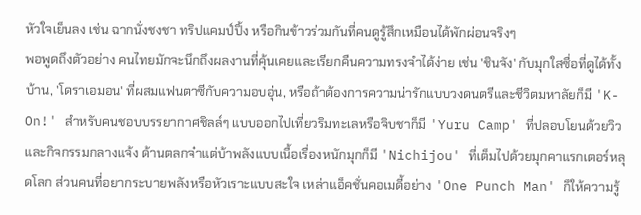หัวใจเย็นลง เช่น ฉากนั่งชงชา ทริปแคมป์ปิ้ง หรือกินข้าวร่วมกันที่คนดูรู้สึกเหมือนได้พักผ่อนจริงๆ
พอพูดถึงตัวอย่าง คนไทยมักจะนึกถึงผลงานที่คุ้นเคยและเรียกคืนความทรงจำได้ง่าย เช่น 'ชินจัง' กับมุกใสซื่อที่ดูได้ทั้งบ้าน, 'โดราเอมอน' ที่ผสมแฟนตาซีกับความอบอุ่น, หรือถ้าต้องการความน่ารักแบบวงดนตรีและชีวิตมหาลัยก็มี 'K-On!' สำหรับคนชอบบรรยากาศชิลล์ๆ แบบออกไปเที่ยวริมทะเลหรือจิบชาก็มี 'Yuru Camp' ที่ปลอบโยนด้วยวิวและกิจกรรมกลางแจ้ง ด้านตลกจ๋าแต่บ้าพลังแบบเนื้อเรื่องหนักมุกก็มี 'Nichijou' ที่เต็มไปด้วยมุกคาแรกเตอร์หลุดโลก ส่วนคนที่อยากระบายพลังหรือหัวเราะแบบสะใจ เหล่าแอ็คชั่นคอเมดี้อย่าง 'One Punch Man' ก็ให้ความรู้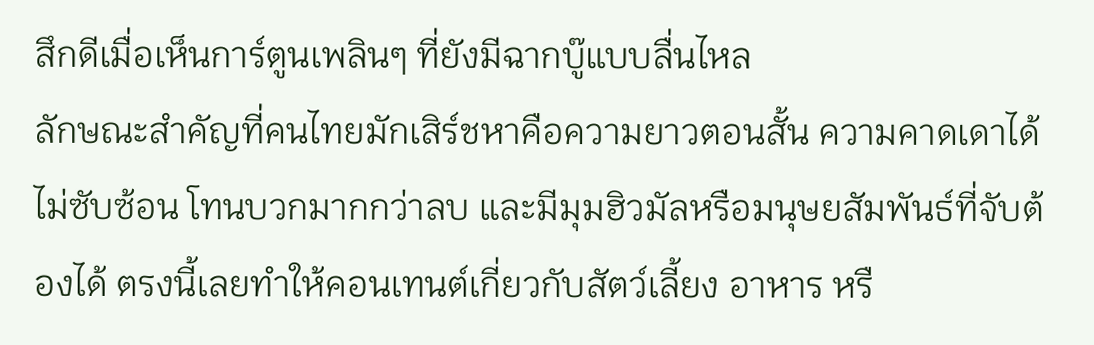สึกดีเมื่อเห็นการ์ตูนเพลินๆ ที่ยังมีฉากบู๊แบบลื่นไหล
ลักษณะสำคัญที่คนไทยมักเสิร์ชหาคือความยาวตอนสั้น ความคาดเดาได้ไม่ซับซ้อน โทนบวกมากกว่าลบ และมีมุมฮิวมัลหรือมนุษยสัมพันธ์ที่จับต้องได้ ตรงนี้เลยทำให้คอนเทนต์เกี่ยวกับสัตว์เลี้ยง อาหาร หรื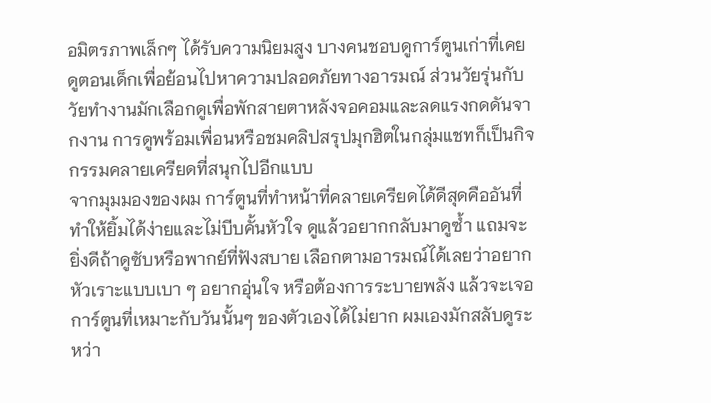อมิตรภาพเล็กๆ ได้รับความนิยมสูง บางคนชอบดูการ์ตูนเก่าที่เคยดูตอนเด็กเพื่อย้อนไปหาความปลอดภัยทางอารมณ์ ส่วนวัยรุ่นกับวัยทำงานมักเลือกดูเพื่อพักสายตาหลังจอคอมและลดแรงกดดันจากงาน การดูพร้อมเพื่อนหรือชมคลิปสรุปมุกฮิตในกลุ่มแชทก็เป็นกิจกรรมคลายเครียดที่สนุกไปอีกแบบ
จากมุมมองของผม การ์ตูนที่ทำหน้าที่คลายเครียดได้ดีสุดคืออันที่ทำให้ยิ้มได้ง่ายและไม่บีบคั้นหัวใจ ดูแล้วอยากกลับมาดูซ้ำ แถมจะยิ่งดีถ้าดูซับหรือพากย์ที่ฟังสบาย เลือกตามอารมณ์ได้เลยว่าอยากหัวเราะแบบเบา ๆ อยากอุ่นใจ หรือต้องการระบายพลัง แล้วจะเจอการ์ตูนที่เหมาะกับวันนั้นๆ ของตัวเองได้ไม่ยาก ผมเองมักสลับดูระหว่า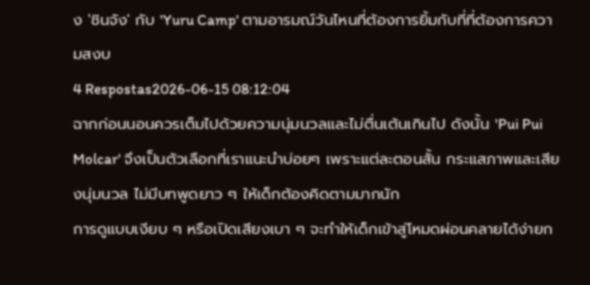ง 'ชินจัง' กับ 'Yuru Camp' ตามอารมณ์วันไหนที่ต้องการยิ้มกับที่ที่ต้องการความสงบ
4 Respostas2026-06-15 08:12:04
ฉากก่อนนอนควรเต็มไปด้วยความนุ่มนวลและไม่ตื่นเต้นเกินไป ดังนั้น 'Pui Pui Molcar' จึงเป็นตัวเลือกที่เราแนะนำบ่อยๆ เพราะแต่ละตอนสั้น กระแสภาพและเสียงนุ่มนวล ไม่มีบทพูดยาว ๆ ให้เด็กต้องคิดตามมากนัก
การดูแบบเงียบ ๆ หรือเปิดเสียงเบา ๆ จะทำให้เด็กเข้าสู่โหมดผ่อนคลายได้ง่ายก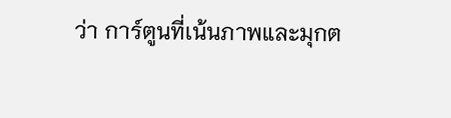ว่า การ์ตูนที่เน้นภาพและมุกต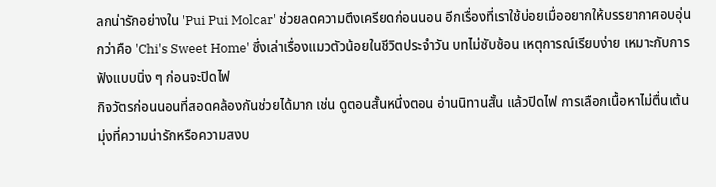ลกน่ารักอย่างใน 'Pui Pui Molcar' ช่วยลดความตึงเครียดก่อนนอน อีกเรื่องที่เราใช้บ่อยเมื่ออยากให้บรรยากาศอบอุ่นกว่าคือ 'Chi's Sweet Home' ซึ่งเล่าเรื่องแมวตัวน้อยในชีวิตประจำวัน บทไม่ซับซ้อน เหตุการณ์เรียบง่าย เหมาะกับการฟังแบบนิ่ง ๆ ก่อนจะปิดไฟ
กิจวัตรก่อนนอนที่สอดคล้องกันช่วยได้มาก เช่น ดูตอนสั้นหนึ่งตอน อ่านนิทานสั้น แล้วปิดไฟ การเลือกเนื้อหาไม่ตื่นเต้น มุ่งที่ความน่ารักหรือความสงบ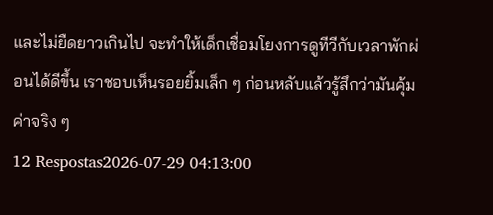และไม่ยืดยาวเกินไป จะทำให้เด็กเชื่อมโยงการดูทีวีกับเวลาพักผ่อนได้ดีขึ้น เราชอบเห็นรอยยิ้มเล็ก ๆ ก่อนหลับแล้วรู้สึกว่ามันคุ้มค่าจริง ๆ
12 Respostas2026-07-29 04:13:00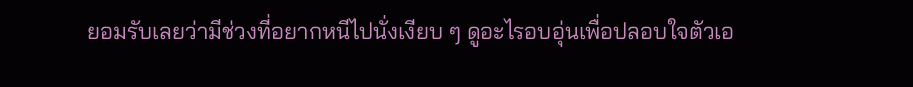ยอมรับเลยว่ามีช่วงที่อยากหนีไปนั่งเงียบ ๆ ดูอะไรอบอุ่นเพื่อปลอบใจตัวเอ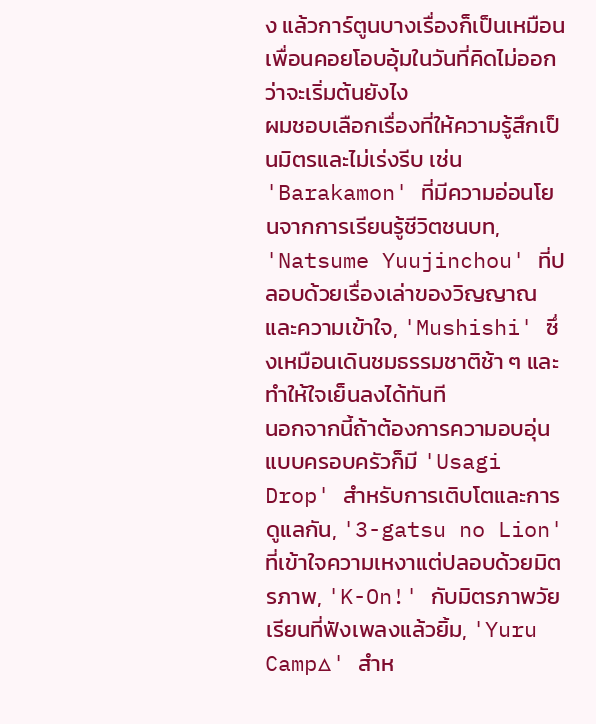ง แล้วการ์ตูนบางเรื่องก็เป็นเหมือนเพื่อนคอยโอบอุ้มในวันที่คิดไม่ออกว่าจะเริ่มต้นยังไง
ผมชอบเลือกเรื่องที่ให้ความรู้สึกเป็นมิตรและไม่เร่งรีบ เช่น 'Barakamon' ที่มีความอ่อนโยนจากการเรียนรู้ชีวิตชนบท, 'Natsume Yuujinchou' ที่ปลอบด้วยเรื่องเล่าของวิญญาณและความเข้าใจ, 'Mushishi' ซึ่งเหมือนเดินชมธรรมชาติช้า ๆ และทำให้ใจเย็นลงได้ทันที
นอกจากนี้ถ้าต้องการความอบอุ่นแบบครอบครัวก็มี 'Usagi Drop' สำหรับการเติบโตและการดูแลกัน, '3-gatsu no Lion' ที่เข้าใจความเหงาแต่ปลอบด้วยมิตรภาพ, 'K-On!' กับมิตรภาพวัยเรียนที่ฟังเพลงแล้วยิ้ม, 'Yuru Camp△' สำห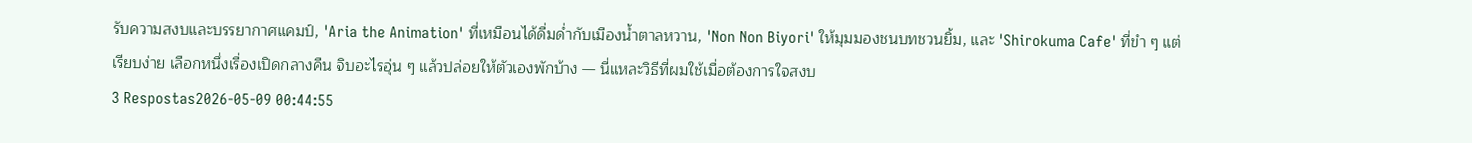รับความสงบและบรรยากาศแคมป์, 'Aria the Animation' ที่เหมือนได้ดื่มด่ำกับเมืองน้ำตาลหวาน, 'Non Non Biyori' ให้มุมมองชนบทชวนยิ้ม, และ 'Shirokuma Cafe' ที่ขำ ๆ แต่เรียบง่าย เลือกหนึ่งเรื่องเปิดกลางคืน จิบอะไรอุ่น ๆ แล้วปล่อยให้ตัวเองพักบ้าง — นี่แหละวิธีที่ผมใช้เมื่อต้องการใจสงบ
3 Respostas2026-05-09 00:44:55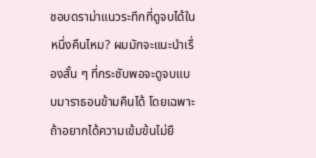ชอบดราม่าแนวระทึกที่ดูจบได้ในหนึ่งคืนไหม? ผมมักจะแนะนำเรื่องสั้น ๆ ที่กระชับพอจะดูจบแบบมาราธอนข้ามคืนได้ โดยเฉพาะถ้าอยากได้ความเข้มข้นไม่ยื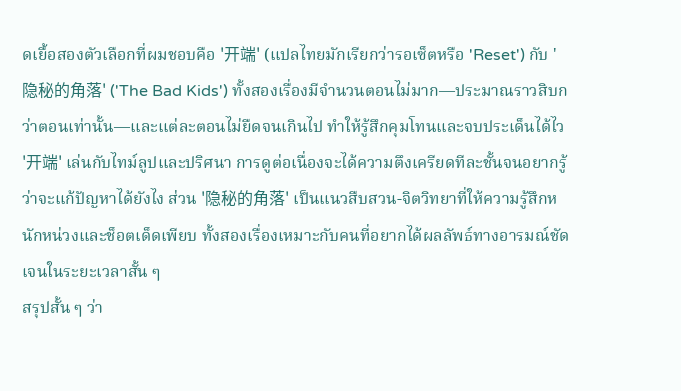ดเยื้อสองตัวเลือกที่ผมชอบคือ '开端' (แปลไทยมักเรียกว่ารอเซ็ตหรือ 'Reset') กับ '隐秘的角落' ('The Bad Kids') ทั้งสองเรื่องมีจำนวนตอนไม่มาก—ประมาณราวสิบกว่าตอนเท่านั้น—และแต่ละตอนไม่ยืดจนเกินไป ทำให้รู้สึกคุมโทนและจบประเด็นได้ไว
'开端' เล่นกับไทม์ลูปและปริศนา การดูต่อเนื่องจะได้ความตึงเครียดทีละชั้นจนอยากรู้ว่าจะแก้ปัญหาได้ยังไง ส่วน '隐秘的角落' เป็นแนวสืบสวน-จิตวิทยาที่ให้ความรู้สึกหนักหน่วงและช็อตเด็ดเพียบ ทั้งสองเรื่องเหมาะกับคนที่อยากได้ผลลัพธ์ทางอารมณ์ชัดเจนในระยะเวลาสั้น ๆ
สรุปสั้น ๆ ว่า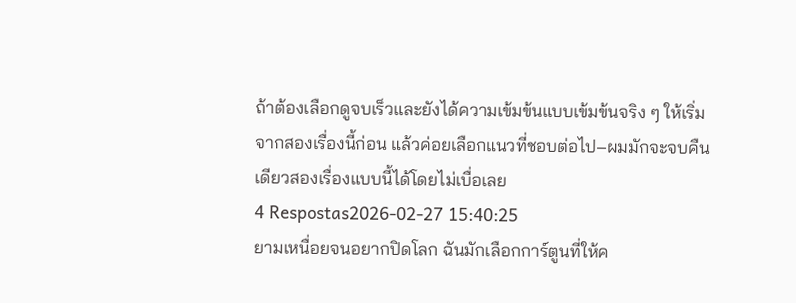ถ้าต้องเลือกดูจบเร็วและยังได้ความเข้มข้นแบบเข้มข้นจริง ๆ ให้เริ่มจากสองเรื่องนี้ก่อน แล้วค่อยเลือกแนวที่ชอบต่อไป–ผมมักจะจบคืนเดียวสองเรื่องแบบนี้ได้โดยไม่เบื่อเลย
4 Respostas2026-02-27 15:40:25
ยามเหนื่อยจนอยากปิดโลก ฉันมักเลือกการ์ตูนที่ให้ค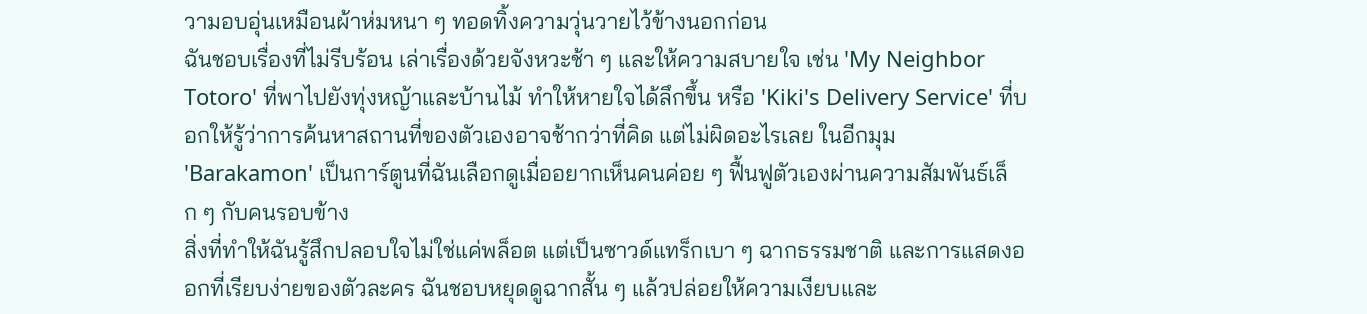วามอบอุ่นเหมือนผ้าห่มหนา ๆ ทอดทิ้งความวุ่นวายไว้ข้างนอกก่อน
ฉันชอบเรื่องที่ไม่รีบร้อน เล่าเรื่องด้วยจังหวะช้า ๆ และให้ความสบายใจ เช่น 'My Neighbor Totoro' ที่พาไปยังทุ่งหญ้าและบ้านไม้ ทำให้หายใจได้ลึกขึ้น หรือ 'Kiki's Delivery Service' ที่บอกให้รู้ว่าการค้นหาสถานที่ของตัวเองอาจช้ากว่าที่คิด แต่ไม่ผิดอะไรเลย ในอีกมุม 'Barakamon' เป็นการ์ตูนที่ฉันเลือกดูเมื่ออยากเห็นคนค่อย ๆ ฟื้นฟูตัวเองผ่านความสัมพันธ์เล็ก ๆ กับคนรอบข้าง
สิ่งที่ทำให้ฉันรู้สึกปลอบใจไม่ใช่แค่พล็อต แต่เป็นซาวด์แทร็กเบา ๆ ฉากธรรมชาติ และการแสดงออกที่เรียบง่ายของตัวละคร ฉันชอบหยุดดูฉากสั้น ๆ แล้วปล่อยให้ความเงียบและ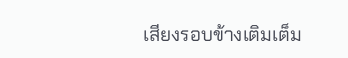เสียงรอบข้างเติมเต็ม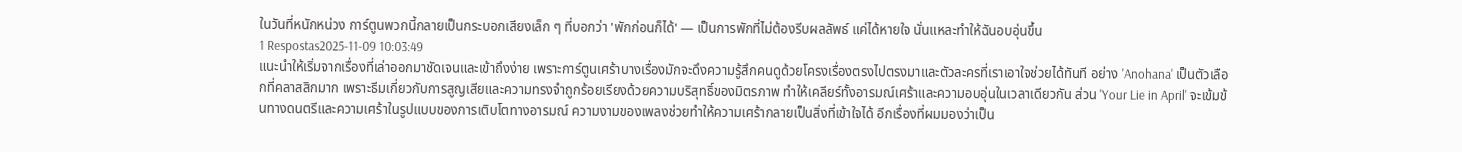ในวันที่หนักหน่วง การ์ตูนพวกนี้กลายเป็นกระบอกเสียงเล็ก ๆ ที่บอกว่า 'พักก่อนก็ได้' — เป็นการพักที่ไม่ต้องรีบผลลัพธ์ แค่ได้หายใจ นั่นแหละทำให้ฉันอบอุ่นขึ้น
1 Respostas2025-11-09 10:03:49
แนะนำให้เริ่มจากเรื่องที่เล่าออกมาชัดเจนและเข้าถึงง่าย เพราะการ์ตูนเศร้าบางเรื่องมักจะดึงความรู้สึกคนดูด้วยโครงเรื่องตรงไปตรงมาและตัวละครที่เราเอาใจช่วยได้ทันที อย่าง 'Anohana' เป็นตัวเลือกที่คลาสสิกมาก เพราะธีมเกี่ยวกับการสูญเสียและความทรงจำถูกร้อยเรียงด้วยความบริสุทธิ์ของมิตรภาพ ทำให้เคลียร์ทั้งอารมณ์เศร้าและความอบอุ่นในเวลาเดียวกัน ส่วน 'Your Lie in April' จะเข้มข้นทางดนตรีและความเศร้าในรูปแบบของการเติบโตทางอารมณ์ ความงามของเพลงช่วยทำให้ความเศร้ากลายเป็นสิ่งที่เข้าใจได้ อีกเรื่องที่ผมมองว่าเป็น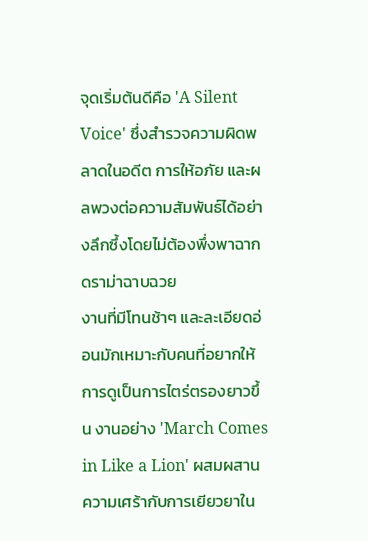จุดเริ่มต้นดีคือ 'A Silent Voice' ซึ่งสำรวจความผิดพลาดในอดีต การให้อภัย และผลพวงต่อความสัมพันธ์ได้อย่างลึกซึ้งโดยไม่ต้องพึ่งพาฉากดราม่าฉาบฉวย
งานที่มีโทนช้าๆ และละเอียดอ่อนมักเหมาะกับคนที่อยากให้การดูเป็นการไตร่ตรองยาวขึ้น งานอย่าง 'March Comes in Like a Lion' ผสมผสานความเศร้ากับการเยียวยาใน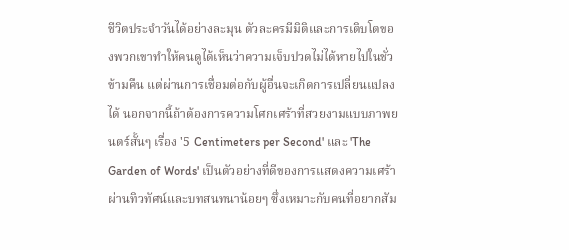ชีวิตประจำวันได้อย่างละมุน ตัวละครมีมิติและการเติบโตของพวกเขาทำให้คนดูได้เห็นว่าความเจ็บปวดไม่ได้หายไปในชั่วข้ามคืน แต่ผ่านการเชื่อมต่อกับผู้อื่นจะเกิดการเปลี่ยนแปลงได้ นอกจากนี้ถ้าต้องการความโศกเศร้าที่สวยงามแบบภาพยนตร์สั้นๆ เรื่อง '5 Centimeters per Second' และ 'The Garden of Words' เป็นตัวอย่างที่ดีของการแสดงความเศร้าผ่านทิวทัศน์และบทสนทนาน้อยๆ ซึ่งเหมาะกับคนที่อยากสัม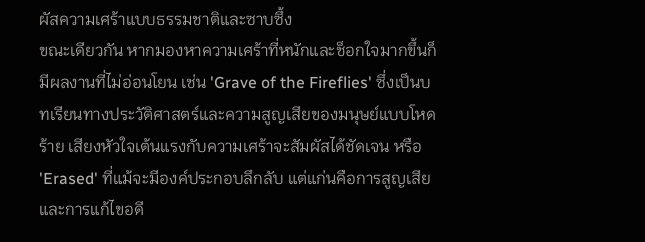ผัสความเศร้าแบบธรรมชาติและซาบซึ้ง
ขณะเดียวกัน หากมองหาความเศร้าที่หนักและช็อกใจมากขึ้นก็มีผลงานที่ไม่อ่อนโยน เช่น 'Grave of the Fireflies' ซึ่งเป็นบทเรียนทางประวัติศาสตร์และความสูญเสียของมนุษย์แบบโหดร้าย เสียงหัวใจเต้นแรงกับความเศร้าจะสัมผัสได้ชัดเจน หรือ 'Erased' ที่แม้จะมีองค์ประกอบลึกลับ แต่แก่นคือการสูญเสียและการแก้ไขอดี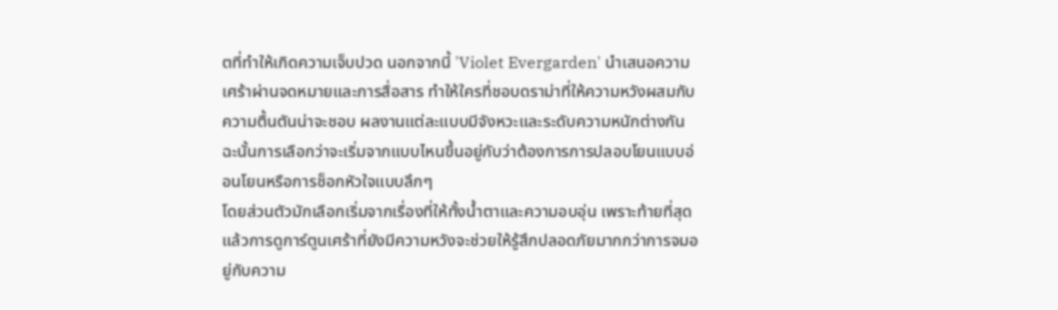ตที่ทำให้เกิดความเจ็บปวด นอกจากนี้ 'Violet Evergarden' นำเสนอความเศร้าผ่านจดหมายและการสื่อสาร ทำให้ใครที่ชอบดราม่าที่ให้ความหวังผสมกับความตื้นตันน่าจะชอบ ผลงานแต่ละแบบมีจังหวะและระดับความหนักต่างกัน ฉะนั้นการเลือกว่าจะเริ่มจากแบบไหนขึ้นอยู่กับว่าต้องการการปลอบโยนแบบอ่อนโยนหรือการช็อกหัวใจแบบลึกๆ
โดยส่วนตัวมักเลือกเริ่มจากเรื่องที่ให้ทั้งน้ำตาและความอบอุ่น เพราะท้ายที่สุดแล้วการดูการ์ตูนเศร้าที่ยังมีความหวังจะช่วยให้รู้สึกปลอดภัยมากกว่าการจมอยู่กับความ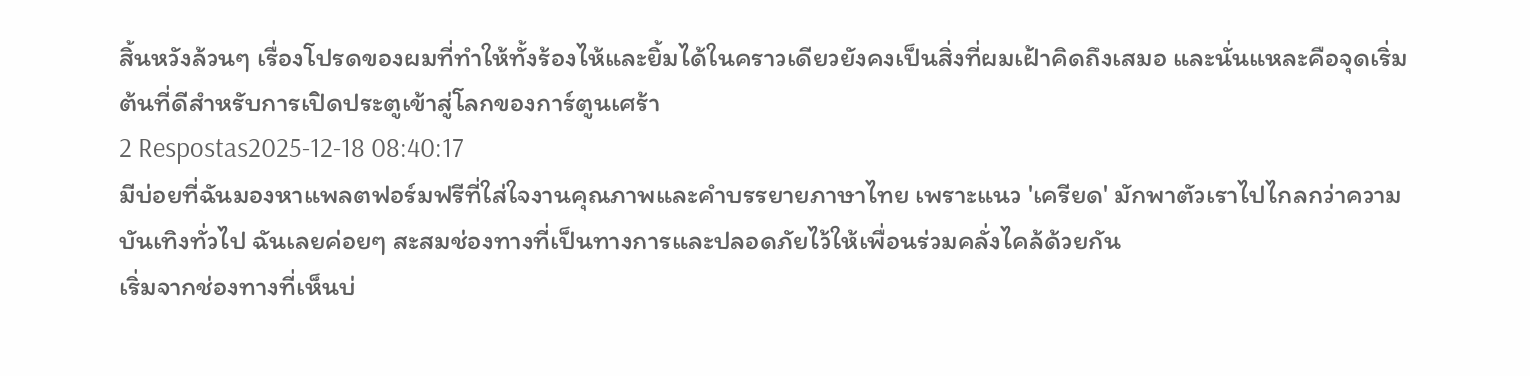สิ้นหวังล้วนๆ เรื่องโปรดของผมที่ทำให้ทั้งร้องไห้และยิ้มได้ในคราวเดียวยังคงเป็นสิ่งที่ผมเฝ้าคิดถึงเสมอ และนั่นแหละคือจุดเริ่มต้นที่ดีสำหรับการเปิดประตูเข้าสู่โลกของการ์ตูนเศร้า
2 Respostas2025-12-18 08:40:17
มีบ่อยที่ฉันมองหาแพลตฟอร์มฟรีที่ใส่ใจงานคุณภาพและคำบรรยายภาษาไทย เพราะแนว 'เครียด' มักพาตัวเราไปไกลกว่าความบันเทิงทั่วไป ฉันเลยค่อยๆ สะสมช่องทางที่เป็นทางการและปลอดภัยไว้ให้เพื่อนร่วมคลั่งไคล้ด้วยกัน
เริ่มจากช่องทางที่เห็นบ่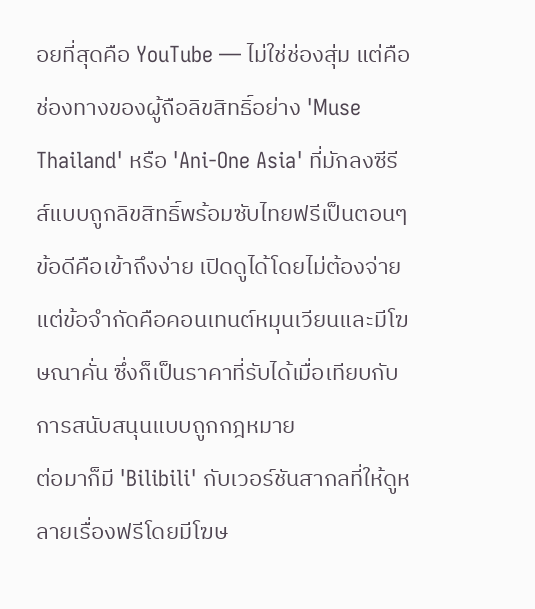อยที่สุดคือ YouTube — ไม่ใช่ช่องสุ่ม แต่คือช่องทางของผู้ถือลิขสิทธิ์อย่าง 'Muse Thailand' หรือ 'Ani-One Asia' ที่มักลงซีรีส์แบบถูกลิขสิทธิ์พร้อมซับไทยฟรีเป็นตอนๆ ข้อดีคือเข้าถึงง่าย เปิดดูได้โดยไม่ต้องจ่าย แต่ข้อจำกัดคือคอนเทนต์หมุนเวียนและมีโฆษณาคั่น ซึ่งก็เป็นราคาที่รับได้เมื่อเทียบกับการสนับสนุนแบบถูกกฎหมาย
ต่อมาก็มี 'Bilibili' กับเวอร์ชันสากลที่ให้ดูหลายเรื่องฟรีโดยมีโฆษ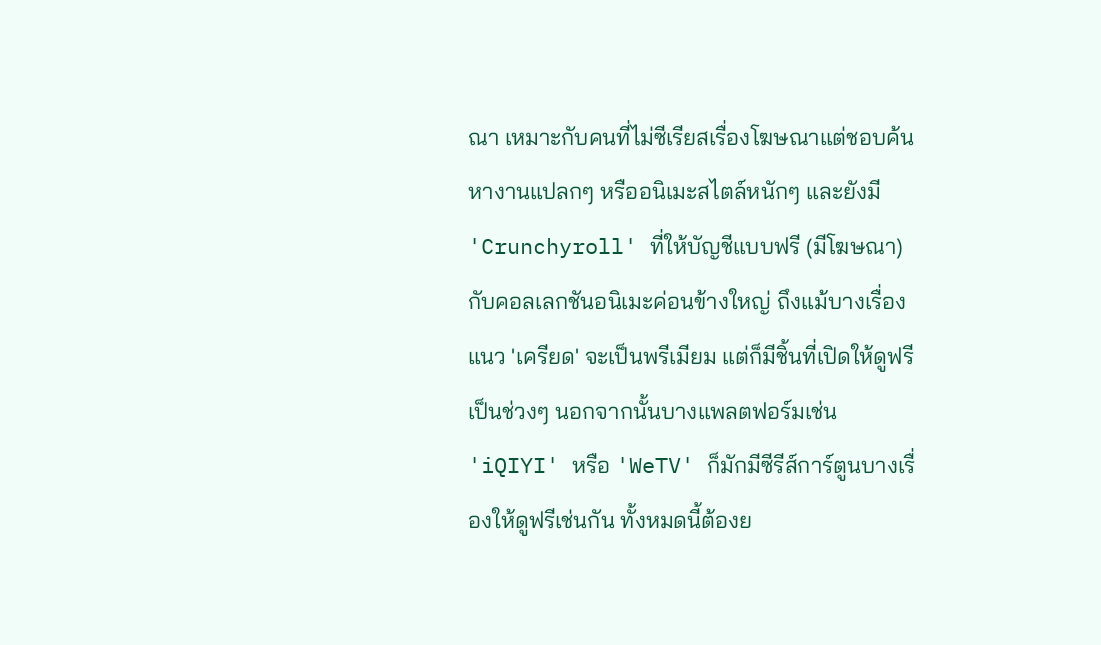ณา เหมาะกับคนที่ไม่ซีเรียสเรื่องโฆษณาแต่ชอบค้นหางานแปลกๆ หรืออนิเมะสไตล์หนักๆ และยังมี 'Crunchyroll' ที่ให้บัญชีแบบฟรี (มีโฆษณา) กับคอลเลกชันอนิเมะค่อนข้างใหญ่ ถึงแม้บางเรื่องแนว 'เครียด' จะเป็นพรีเมียม แต่ก็มีชิ้นที่เปิดให้ดูฟรีเป็นช่วงๆ นอกจากนั้นบางแพลตฟอร์มเช่น 'iQIYI' หรือ 'WeTV' ก็มักมีซีรีส์การ์ตูนบางเรื่องให้ดูฟรีเช่นกัน ทั้งหมดนี้ต้องย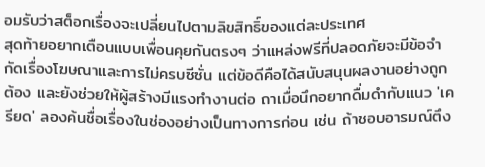อมรับว่าสต็อกเรื่องจะเปลี่ยนไปตามลิขสิทธิ์ของแต่ละประเทศ
สุดท้ายอยากเตือนแบบเพื่อนคุยกันตรงๆ ว่าแหล่งฟรีที่ปลอดภัยจะมีข้อจำกัดเรื่องโฆษณาและการไม่ครบซีซั่น แต่ข้อดีคือได้สนับสนุนผลงานอย่างถูกต้อง และยังช่วยให้ผู้สร้างมีแรงทำงานต่อ ถาเมื่อนึกอยากดื่มดำกับแนว 'เครียด' ลองค้นชื่อเรื่องในช่องอย่างเป็นทางการก่อน เช่น ถ้าชอบอารมณ์ตึง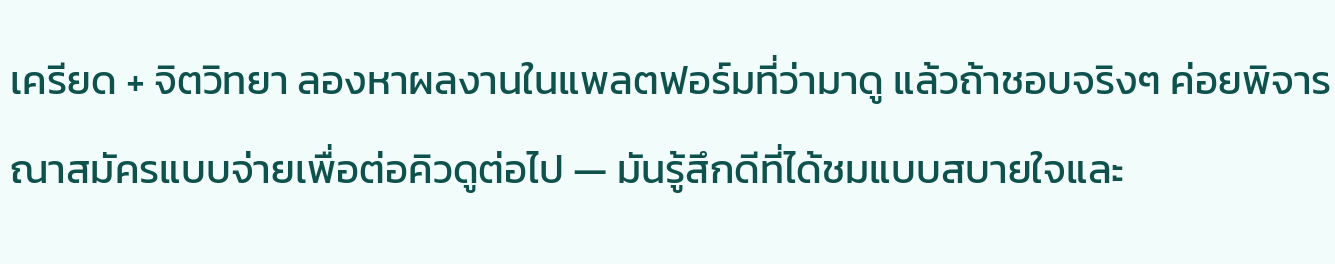เครียด + จิตวิทยา ลองหาผลงานในแพลตฟอร์มที่ว่ามาดู แล้วถ้าชอบจริงๆ ค่อยพิจารณาสมัครแบบจ่ายเพื่อต่อคิวดูต่อไป — มันรู้สึกดีที่ได้ชมแบบสบายใจและ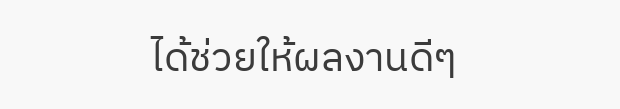ได้ช่วยให้ผลงานดีๆ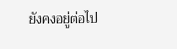ยังคงอยู่ต่อไป